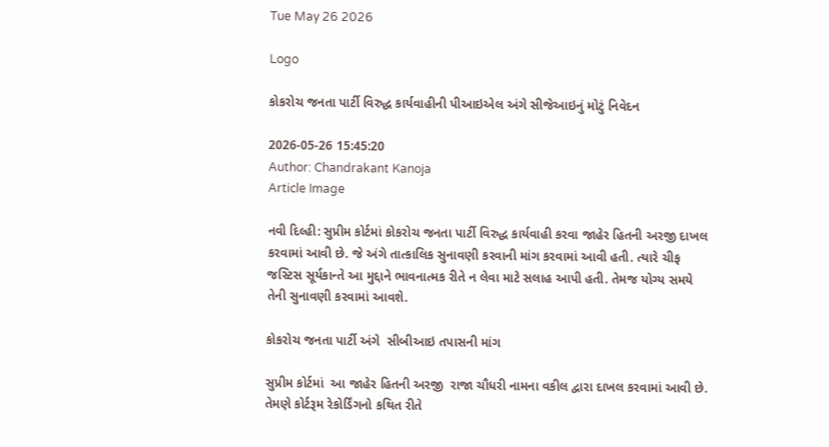Tue May 26 2026

Logo

કોકરોચ જનતા પાર્ટી વિરુદ્ધ કાર્યવાહીની પીઆઇએલ અંગે સીજેઆઇનું મોટું નિવેદન

2026-05-26 15:45:20
Author: Chandrakant Kanoja
Article Image

નવી દિલ્હી: સુપ્રીમ કોર્ટમાં કોકરોચ જનતા પાર્ટી વિરુદ્ધ કાર્યવાહી કરવા જાહેર હિતની અરજી દાખલ કરવામાં આવી છે. જે અંગે તાત્કાલિક સુનાવણી કરવાની માંગ કરવામાં આવી હતી. ત્યારે ચીફ જસ્ટિસ સૂર્યકાન્તે આ મુદ્દાને ભાવનાત્મક રીતે ન લેવા માટે સલાહ આપી હતી. તેમજ યોગ્ય સમયે તેની સુનાવણી કરવામાં આવશે.

કોકરોચ જનતા પાર્ટી અંગે  સીબીઆઇ તપાસની માંગ

સુપ્રીમ કોર્ટમાં  આ જાહેર હિતની અરજી  રાજા ચૌધરી નામના વકીલ દ્વારા દાખલ કરવામાં આવી છે. તેમણે કોર્ટરૂમ રેકોર્ડિંગનો કથિત રીતે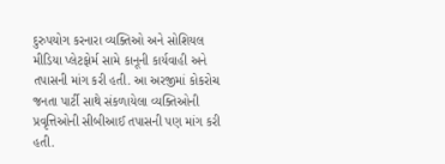દુરુપયોગ કરનારા વ્યક્તિઓ અને સોશિયલ મીડિયા પ્લેટફોર્મ સામે કાનૂની કાર્યવાહી અને તપાસની માંગ કરી હતી. આ અરજીમાં કોકરોચ જનતા પાર્ટી સાથે સંકળાયેલા વ્યક્તિઓની પ્રવૃત્તિઓની સીબીઆઈ તપાસની પણ માંગ કરી હતી.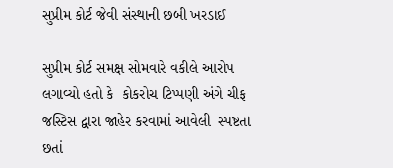સુપ્રીમ કોર્ટ જેવી સંસ્થાની છબી ખરડાઈ

સુપ્રીમ કોર્ટ સમક્ષ સોમવારે વકીલે આરોપ લગાવ્યો હતો કે  કોકરોચ ટિપ્પણી અંગે ચીફ જસ્ટિસ દ્વારા જાહેર કરવામાં આવેલી  સ્પષ્ટતા છતાં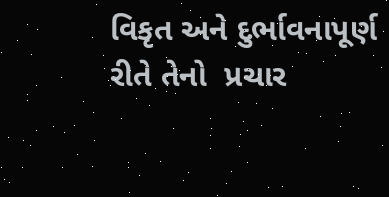વિકૃત અને દુર્ભાવનાપૂર્ણ રીતે તેનો  પ્રચાર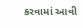કરવામાં આવી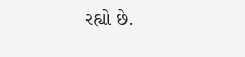રહ્યો છે.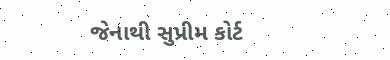જેનાથી સુપ્રીમ કોર્ટ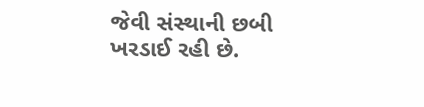જેવી સંસ્થાની છબી ખરડાઈ રહી છે.